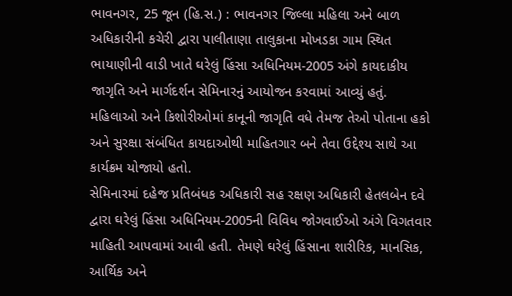ભાવનગર, 25 જૂન (હિ.સ.) : ભાવનગર જિલ્લા મહિલા અને બાળ અધિકારીની કચેરી દ્વારા પાલીતાણા તાલુકાના મોખડકા ગામ સ્થિત ભાયાણીની વાડી ખાતે ઘરેલું હિંસા અધિનિયમ-2005 અંગે કાયદાકીય જાગૃતિ અને માર્ગદર્શન સેમિનારનું આયોજન કરવામાં આવ્યું હતું. મહિલાઓ અને કિશોરીઓમાં કાનૂની જાગૃતિ વધે તેમજ તેઓ પોતાના હકો અને સુરક્ષા સંબંધિત કાયદાઓથી માહિતગાર બને તેવા ઉદ્દેશ્ય સાથે આ કાર્યક્રમ યોજાયો હતો.
સેમિનારમાં દહેજ પ્રતિબંધક અધિકારી સહ રક્ષણ અધિકારી હેતલબેન દવે દ્વારા ઘરેલું હિંસા અધિનિયમ-2005ની વિવિધ જોગવાઈઓ અંગે વિગતવાર માહિતી આપવામાં આવી હતી. તેમણે ઘરેલું હિંસાના શારીરિક, માનસિક, આર્થિક અને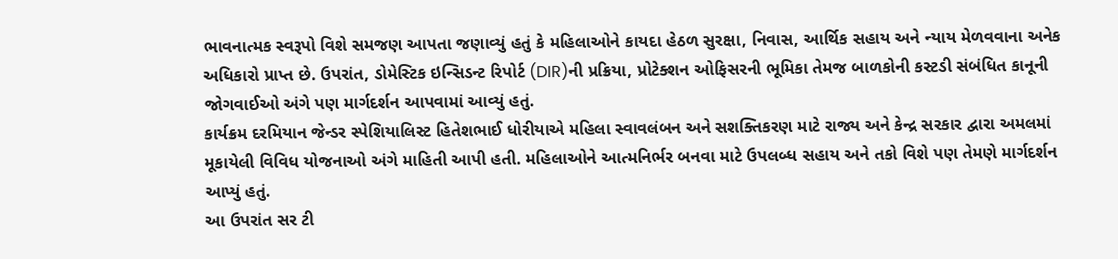ભાવનાત્મક સ્વરૂપો વિશે સમજણ આપતા જણાવ્યું હતું કે મહિલાઓને કાયદા હેઠળ સુરક્ષા, નિવાસ, આર્થિક સહાય અને ન્યાય મેળવવાના અનેક અધિકારો પ્રાપ્ત છે. ઉપરાંત, ડોમેસ્ટિક ઇન્સિડન્ટ રિપોર્ટ (DIR)ની પ્રક્રિયા, પ્રોટેક્શન ઓફિસરની ભૂમિકા તેમજ બાળકોની કસ્ટડી સંબંધિત કાનૂની જોગવાઈઓ અંગે પણ માર્ગદર્શન આપવામાં આવ્યું હતું.
કાર્યક્રમ દરમિયાન જેન્ડર સ્પેશિયાલિસ્ટ હિતેશભાઈ ધોરીયાએ મહિલા સ્વાવલંબન અને સશક્તિકરણ માટે રાજ્ય અને કેન્દ્ર સરકાર દ્વારા અમલમાં મૂકાયેલી વિવિધ યોજનાઓ અંગે માહિતી આપી હતી. મહિલાઓને આત્મનિર્ભર બનવા માટે ઉપલબ્ધ સહાય અને તકો વિશે પણ તેમણે માર્ગદર્શન આપ્યું હતું.
આ ઉપરાંત સર ટી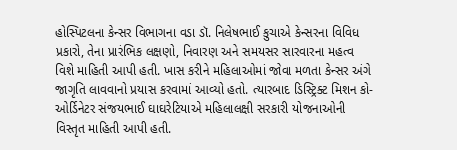હોસ્પિટલના કેન્સર વિભાગના વડા ડૉ. નિલેષભાઈ કુચાએ કેન્સરના વિવિધ પ્રકારો, તેના પ્રારંભિક લક્ષણો, નિવારણ અને સમયસર સારવારના મહત્વ વિશે માહિતી આપી હતી. ખાસ કરીને મહિલાઓમાં જોવા મળતા કેન્સર અંગે જાગૃતિ લાવવાનો પ્રયાસ કરવામાં આવ્યો હતો. ત્યારબાદ ડિસ્ટ્રિક્ટ મિશન કો-ઓર્ડિનેટર સંજયભાઈ ઘાઘરેટિયાએ મહિલાલક્ષી સરકારી યોજનાઓની વિસ્તૃત માહિતી આપી હતી.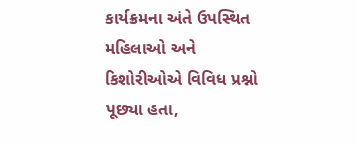કાર્યક્રમના અંતે ઉપસ્થિત મહિલાઓ અને કિશોરીઓએ વિવિધ પ્રશ્નો પૂછ્યા હતા,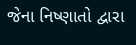જેના નિષ્ણાતો દ્વારા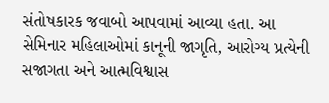સંતોષકારક જવાબો આપવામાં આવ્યા હતા. આ સેમિનાર મહિલાઓમાં કાનૂની જાગૃતિ, આરોગ્ય પ્રત્યેની સજાગતા અને આત્મવિશ્વાસ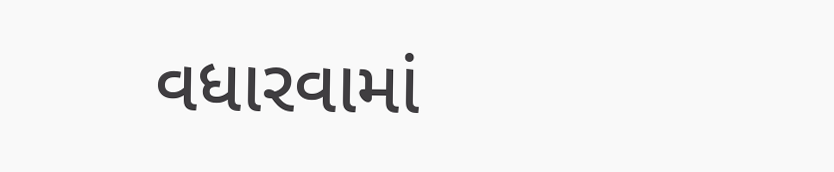વધારવામાં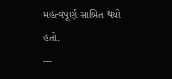મહત્વપૂર્ણ સાબિત થયો હતો.
---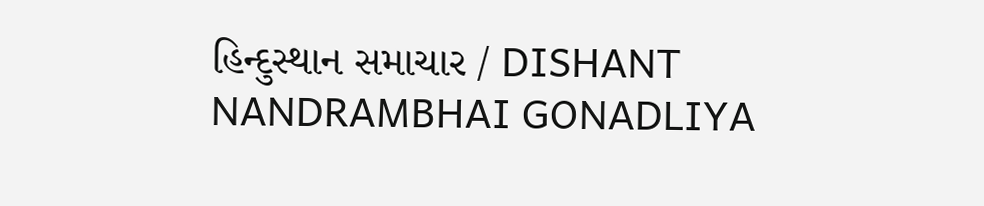હિન્દુસ્થાન સમાચાર / DISHANT NANDRAMBHAI GONADLIYA